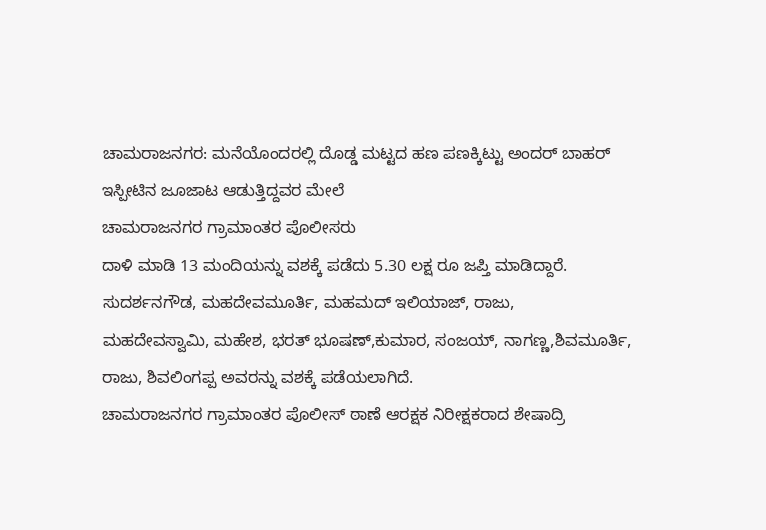ಚಾಮರಾಜನಗರ: ಮನೆಯೊಂದರಲ್ಲಿ ದೊಡ್ಡ ಮಟ್ಟದ ಹಣ ಪಣಕ್ಕಿಟ್ಟು ಅಂದರ್ ಬಾಹರ್ ಇಸ್ಪೀಟಿನ ಜೂಜಾಟ ಆಡುತ್ತಿದ್ದವರ ಮೇಲೆ
ಚಾಮರಾಜನಗರ ಗ್ರಾಮಾಂತರ ಪೊಲೀಸರು
ದಾಳಿ ಮಾಡಿ 13 ಮಂದಿಯನ್ನು ವಶಕ್ಕೆ ಪಡೆದು 5.30 ಲಕ್ಷ ರೂ ಜಪ್ತಿ ಮಾಡಿದ್ದಾರೆ.
ಸುದರ್ಶನಗೌಡ, ಮಹದೇವಮೂರ್ತಿ, ಮಹಮದ್ ಇಲಿಯಾಜ್, ರಾಜು,
ಮಹದೇವಸ್ವಾಮಿ, ಮಹೇಶ, ಭರತ್ ಭೂಷಣ್,ಕುಮಾರ, ಸಂಜಯ್, ನಾಗಣ್ಣ,ಶಿವಮೂರ್ತಿ, ರಾಜು, ಶಿವಲಿಂಗಪ್ಪ ಅವರನ್ನು ವಶಕ್ಕೆ ಪಡೆಯಲಾಗಿದೆ.
ಚಾಮರಾಜನಗರ ಗ್ರಾಮಾಂತರ ಪೊಲೀಸ್ ಠಾಣೆ ಆರಕ್ಷಕ ನಿರೀಕ್ಷಕರಾದ ಶೇಷಾದ್ರಿ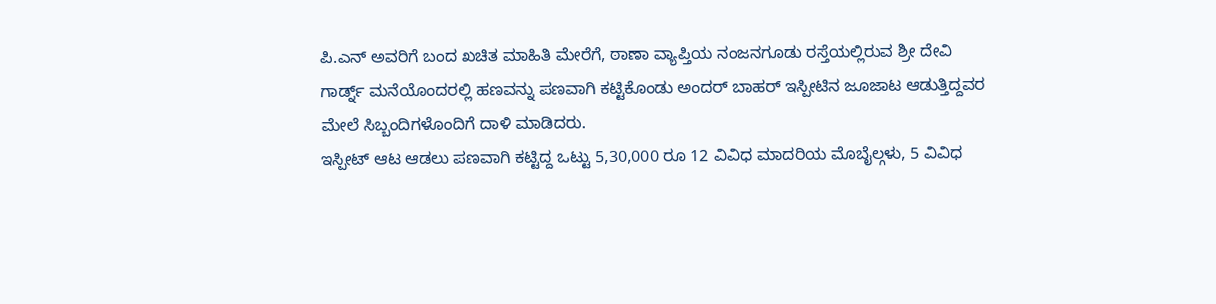ಪಿ.ಎನ್ ಅವರಿಗೆ ಬಂದ ಖಚಿತ ಮಾಹಿತಿ ಮೇರೆಗೆ, ಠಾಣಾ ವ್ಯಾಪ್ತಿಯ ನಂಜನಗೂಡು ರಸ್ತೆಯಲ್ಲಿರುವ ಶ್ರೀ ದೇವಿ ಗಾರ್ಡ್ನ್ ಮನೆಯೊಂದರಲ್ಲಿ ಹಣವನ್ನು ಪಣವಾಗಿ ಕಟ್ಟಿಕೊಂಡು ಅಂದರ್ ಬಾಹರ್ ಇಸ್ಪೀಟಿನ ಜೂಜಾಟ ಆಡುತ್ತಿದ್ದವರ ಮೇಲೆ ಸಿಬ್ಬಂದಿಗಳೊಂದಿಗೆ ದಾಳಿ ಮಾಡಿದರು.
ಇಸ್ಪೀಟ್ ಆಟ ಆಡಲು ಪಣವಾಗಿ ಕಟ್ಟಿದ್ದ ಒಟ್ಟು 5,30,000 ರೂ 12 ವಿವಿಧ ಮಾದರಿಯ ಮೊಬೈಲ್ಗಳು, 5 ವಿವಿಧ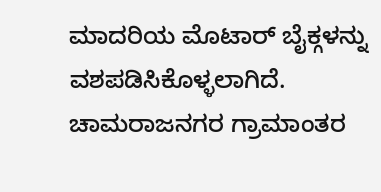ಮಾದರಿಯ ಮೊಟಾರ್ ಬೈಕ್ಗಳನ್ನು ವಶಪಡಿಸಿಕೊಳ್ಳಲಾಗಿದೆ.
ಚಾಮರಾಜನಗರ ಗ್ರಾಮಾಂತರ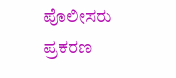ಪೊಲೀಸರು ಪ್ರಕರಣ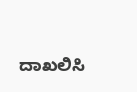ದಾಖಲಿಸಿ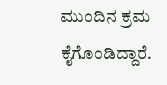ಮುಂದಿನ ಕ್ರಮ ಕೈಗೊಂಡಿದ್ದಾರೆ.